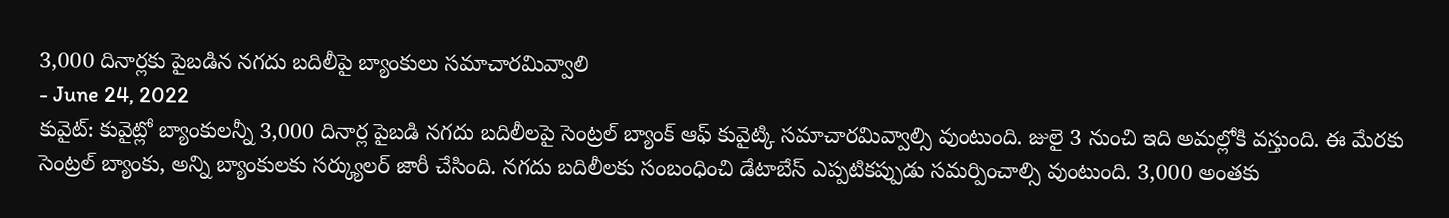3,000 దినార్లకు పైబడిన నగదు బదిలీపై బ్యాంకులు సమాచారమివ్వాలి
- June 24, 2022
కువైట్: కువైట్లో బ్యాంకులన్నీ 3,000 దినార్ల పైబడి నగదు బదిలీలపై సెంట్రల్ బ్యాంక్ ఆఫ్ కువైట్కి సమాచారమివ్వాల్సి వుంటుంది. జులై 3 నుంచి ఇది అమల్లోకి వస్తుంది. ఈ మేరకు సెంట్రల్ బ్యాంకు, అన్ని బ్యాంకులకు సర్క్యులర్ జారీ చేసింది. నగదు బదిలీలకు సంబంధించి డేటాబేస్ ఎప్పటికప్పుడు సమర్పించాల్సి వుంటుంది. 3,000 అంతకు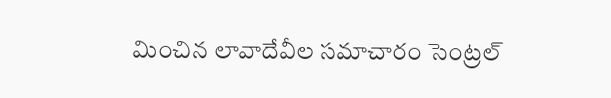మించిన లావాదేవీల సమాచారం సెంట్రల్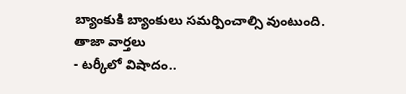బ్యాంకుకి బ్యాంకులు సమర్పించాల్సి వుంటుంది.
తాజా వార్తలు
- టర్కీలో విషాదం..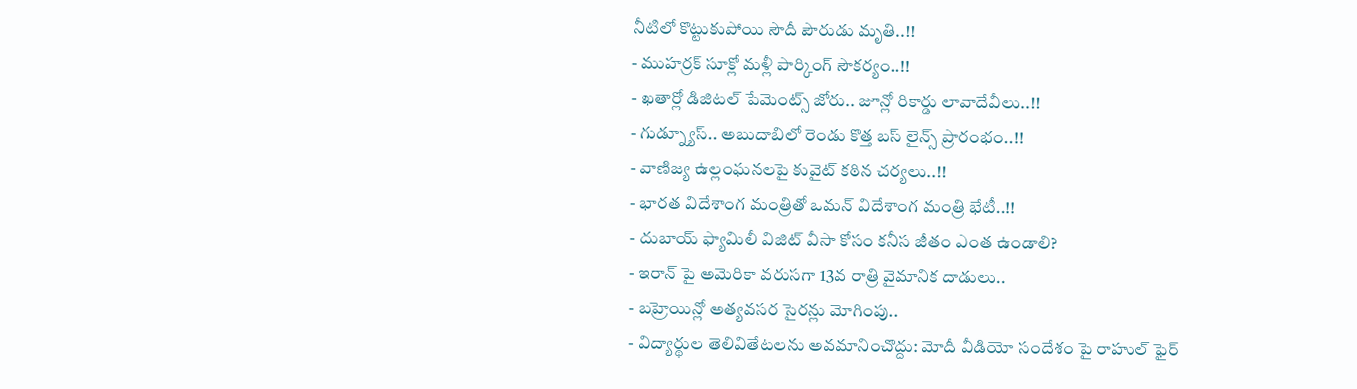నీటిలో కొట్టుకుపోయి సౌదీ పౌరుడు మృతి..!!
- ముహర్రక్ సూక్లో మళ్లీ పార్కింగ్ సౌకర్యం..!!
- ఖతార్లో డిజిటల్ పేమెంట్స్ జోరు.. జూన్లో రికార్డు లావాదేవీలు..!!
- గుడ్న్యూస్.. అబుదాబిలో రెండు కొత్త బస్ లైన్స్ ప్రారంభం..!!
- వాణిజ్య ఉల్లంఘనలపై కువైట్ కఠిన చర్యలు..!!
- భారత విదేశాంగ మంత్రితో ఒమన్ విదేశాంగ మంత్రి భేటీ..!!
- దుబాయ్ ఫ్యామిలీ విజిట్ వీసా కోసం కనీస జీతం ఎంత ఉండాలి?
- ఇరాన్ పై అమెరికా వరుసగా 13వ రాత్రి వైమానిక దాడులు..
- బహ్రెయిన్లో అత్యవసర సైరన్లు మోగింపు..
- విద్యార్థుల తెలివితేటలను అవమానించొద్దు: మోదీ వీడియో సందేశం పై రాహుల్ ఫైర్